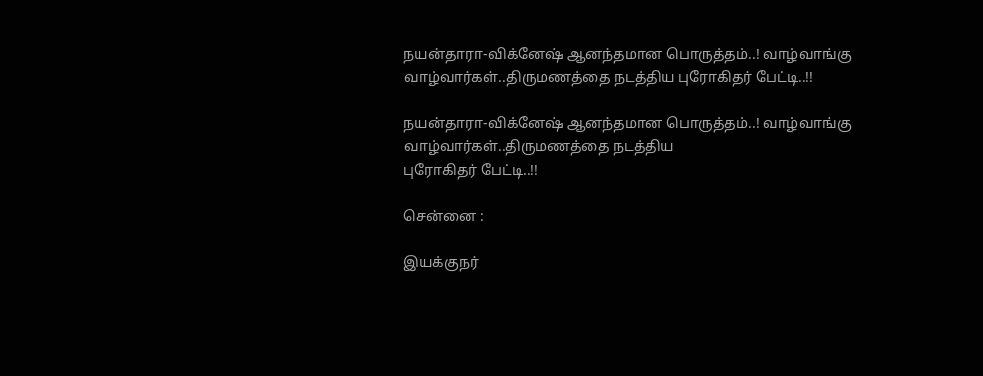நயன்தாரா-விக்னேஷ் ஆனந்தமான பொருத்தம்..! வாழ்வாங்கு வாழ்வார்கள்..திருமணத்தை நடத்திய புரோகிதர் பேட்டி..!!

நயன்தாரா-விக்னேஷ் ஆனந்தமான பொருத்தம்..! வாழ்வாங்கு வாழ்வார்கள்..திருமணத்தை நடத்திய
புரோகிதர் பேட்டி..!!

சென்னை :

இயக்குநர்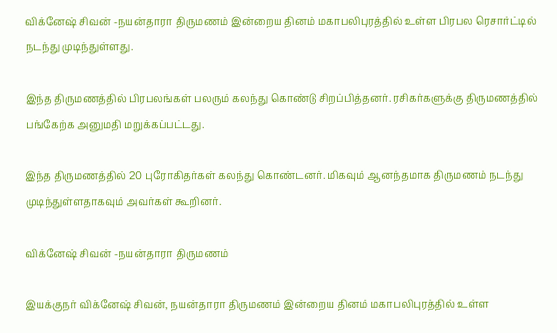விக்னேஷ் சிவன் -நயன்தாரா திருமணம் இன்றைய தினம் மகாபலிபுரத்தில் உள்ள பிரபல ரெசார்ட்டில் நடந்து முடிந்துள்ளது.

இந்த திருமணத்தில் பிரபலங்கள் பலரும் கலந்து கொண்டு சிறப்பித்தனர். ரசிகர்களுக்கு திருமணத்தில் பங்கேற்க அனுமதி மறுக்கப்பட்டது.

இந்த திருமணத்தில் 20 புரோகிதர்கள் கலந்து கொண்டனர். மிகவும் ஆனந்தமாக திருமணம் நடந்து முடிந்துள்ளதாகவும் அவர்கள் கூறினர்.

விக்னேஷ் சிவன் -நயன்தாரா திருமணம்

இயக்குநர் விக்னேஷ் சிவன், நயன்தாரா திருமணம் இன்றைய தினம் மகாபலிபுரத்தில் உள்ள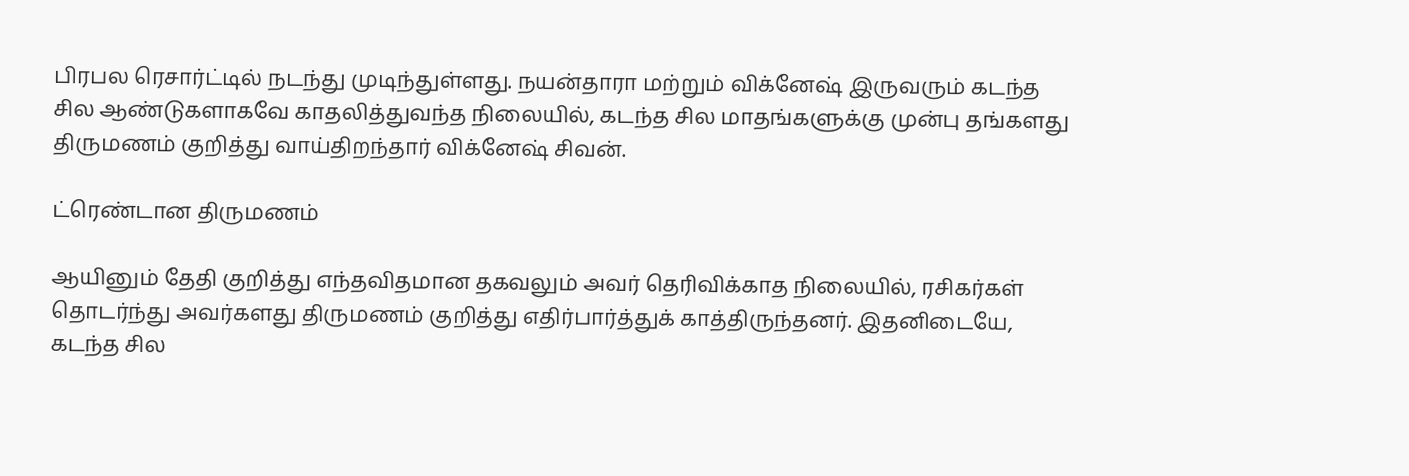பிரபல ரெசார்ட்டில் நடந்து முடிந்துள்ளது. நயன்தாரா மற்றும் விக்னேஷ் இருவரும் கடந்த சில ஆண்டுகளாகவே காதலித்துவந்த நிலையில், கடந்த சில மாதங்களுக்கு முன்பு தங்களது திருமணம் குறித்து வாய்திறந்தார் விக்னேஷ் சிவன்.

ட்ரெண்டான திருமணம்

ஆயினும் தேதி குறித்து எந்தவிதமான தகவலும் அவர் தெரிவிக்காத நிலையில், ரசிகர்கள் தொடர்ந்து அவர்களது திருமணம் குறித்து எதிர்பார்த்துக் காத்திருந்தனர். இதனிடையே, கடந்த சில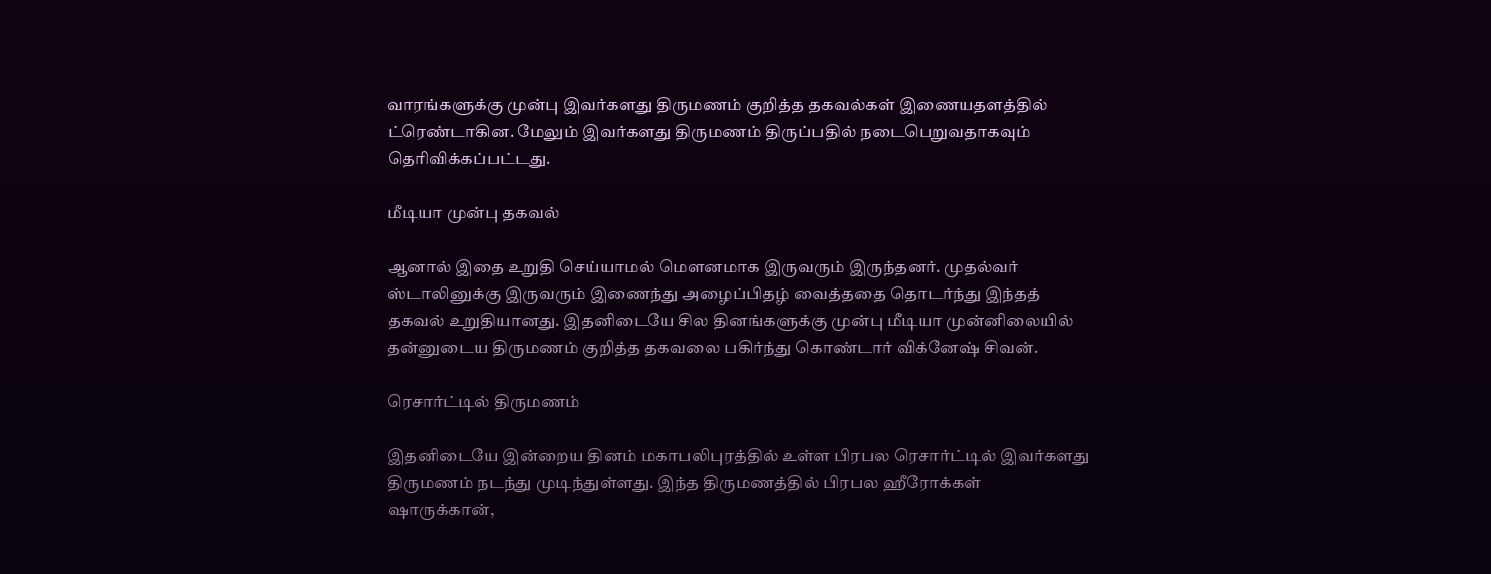வாரங்களுக்கு முன்பு இவர்களது திருமணம் குறித்த தகவல்கள் இணையதளத்தில் ட்ரெண்டாகின. மேலும் இவர்களது திருமணம் திருப்பதில் நடைபெறுவதாகவும் தெரிவிக்கப்பட்டது.

மீடியா முன்பு தகவல்

ஆனால் இதை உறுதி செய்யாமல் மௌனமாக இருவரும் இருந்தனர். முதல்வர் ஸ்டாலினுக்கு இருவரும் இணைந்து அழைப்பிதழ் வைத்ததை தொடர்ந்து இந்தத் தகவல் உறுதியானது. இதனிடையே சில தினங்களுக்கு முன்பு மீடியா முன்னிலையில் தன்னுடைய திருமணம் குறித்த தகவலை பகிர்ந்து கொண்டார் விக்னேஷ் சிவன்.

ரெசார்ட்டில் திருமணம்

இதனிடையே இன்றைய தினம் மகாபலிபுரத்தில் உள்ள பிரபல ரெசார்ட்டில் இவர்களது திருமணம் நடந்து முடிந்துள்ளது. இந்த திருமணத்தில் பிரபல ஹீரோக்கள் ஷாருக்கான்,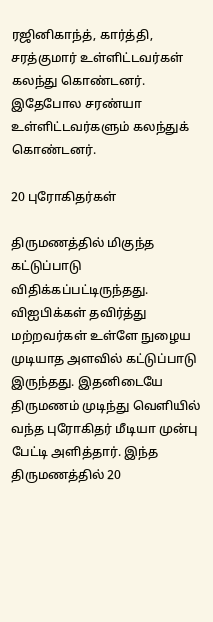ரஜினிகாந்த், கார்த்தி, சரத்குமார் உள்ளிட்டவர்கள் கலந்து கொண்டனர். இதேபோல சரண்யா உள்ளிட்டவர்களும் கலந்துக் கொண்டனர்.

20 புரோகிதர்கள்

திருமணத்தில் மிகுந்த கட்டுப்பாடு விதிக்கப்பட்டிருந்தது. விஐபிக்கள் தவிர்த்து மற்றவர்கள் உள்ளே நுழைய முடியாத அளவில் கட்டுப்பாடு இருந்தது. இதனிடையே திருமணம் முடிந்து வெளியில் வந்த புரோகிதர் மீடியா முன்பு பேட்டி அளித்தார். இந்த திருமணத்தில் 20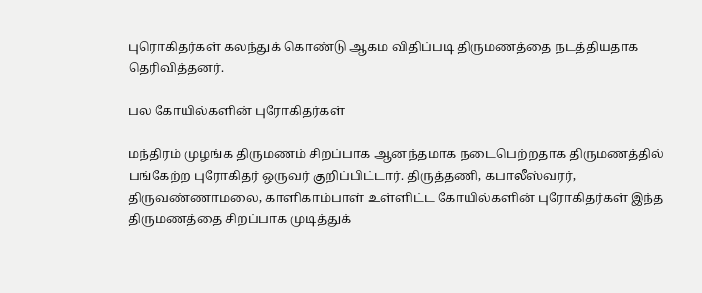புரொகிதர்கள் கலந்துக் கொண்டு ஆகம விதிப்படி திருமணத்தை நடத்தியதாக தெரிவித்தனர்.

பல கோயில்களின் புரோகிதர்கள்

மந்திரம் முழங்க திருமணம் சிறப்பாக ஆனந்தமாக நடைபெற்றதாக திருமணத்தில் பங்கேற்ற புரோகிதர் ஒருவர் குறிப்பிட்டார். திருத்தணி, கபாலீஸ்வரர், திருவண்ணாமலை, காளிகாம்பாள் உள்ளிட்ட கோயில்களின் புரோகிதர்கள் இந்த திருமணத்தை சிறப்பாக முடித்துக்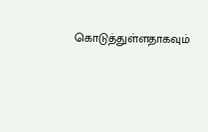கொடுத்துள்ளதாகவும்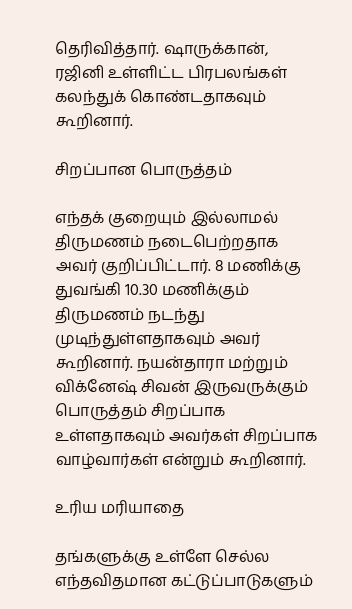தெரிவித்தார். ஷாருக்கான், ரஜினி உள்ளிட்ட பிரபலங்கள் கலந்துக் கொண்டதாகவும் கூறினார்.

சிறப்பான பொருத்தம்

எந்தக் குறையும் இல்லாமல் திருமணம் நடைபெற்றதாக அவர் குறிப்பிட்டார். 8 மணிக்கு துவங்கி 10.30 மணிக்கும் திருமணம் நடந்து முடிந்துள்ளதாகவும் அவர் கூறினார். நயன்தாரா மற்றும் விக்னேஷ் சிவன் இருவருக்கும் பொருத்தம் சிறப்பாக உள்ளதாகவும் அவர்கள் சிறப்பாக வாழ்வார்கள் என்றும் கூறினார்.

உரிய மரியாதை

தங்களுக்கு உள்ளே செல்ல எந்தவிதமான கட்டுப்பாடுகளும்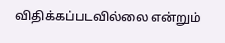விதிக்கப்படவில்லை என்றும்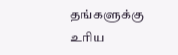தங்களுக்கு உரிய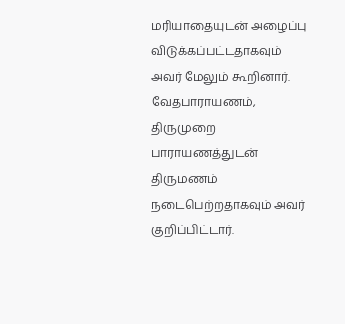மரியாதையுடன் அழைப்பு விடுக்கப்பட்டதாகவும் அவர் மேலும் கூறினார். வேதபாராயணம், திருமுறை பாராயணத்துடன் திருமணம் நடைபெற்றதாகவும் அவர் குறிப்பிட்டார்.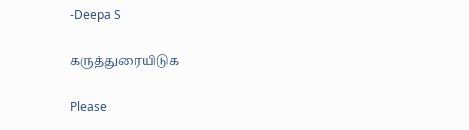-Deepa S

கருத்துரையிடுக

Please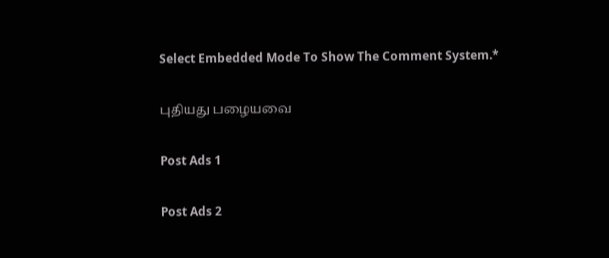Select Embedded Mode To Show The Comment System.*

புதியது பழையவை

Post Ads 1

Post Ads 2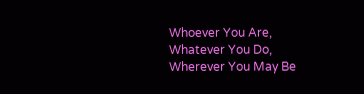Whoever You Are, Whatever You Do, Wherever You May Be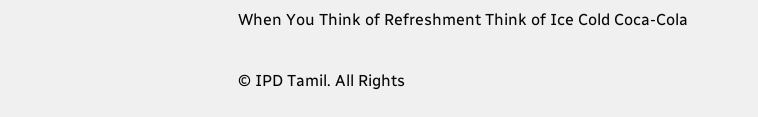When You Think of Refreshment Think of Ice Cold Coca-Cola

© IPD Tamil. All Rights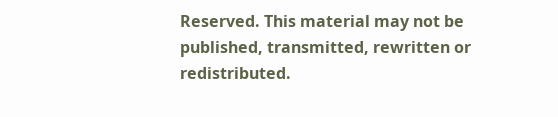Reserved. This material may not be published, transmitted, rewritten or redistributed.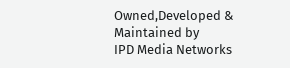Owned,Developed & Maintained by
IPD Media Networks